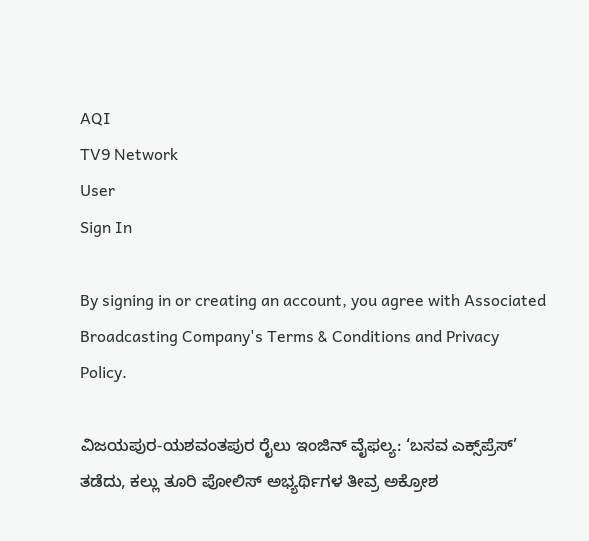AQI
TV9 Network
User
Sign In

By signing in or creating an account, you agree with Associated Broadcasting Company's Terms & Conditions and Privacy Policy.

ವಿಜಯಪುರ-ಯಶವಂತಪುರ ರೈಲು ಇಂಜಿನ್ ವೈಫಲ್ಯ: ‘ಬಸವ ಎಕ್ಸ್‌ಪ್ರೆಸ್’ ತಡೆದು, ಕಲ್ಲು ತೂರಿ ಪೋಲಿಸ್ ಅಭ್ಯರ್ಥಿಗಳ ತೀವ್ರ ಅಕ್ರೋಶ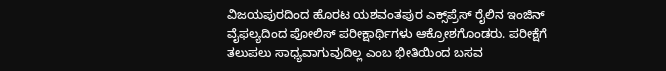ವಿಜಯಪುರದಿಂದ ಹೊರಟ ಯಶವಂತಪುರ ಎಕ್ಸ್‌ಪ್ರೆಸ್ ರೈಲಿನ ಇಂಜಿನ್ ವೈಫಲ್ಯದಿಂದ ಪೋಲಿಸ್ ಪರೀಕ್ಷಾರ್ಥಿಗಳು ಆಕ್ರೋಶಗೊಂಡರು. ಪರೀಕ್ಷೆಗೆ ತಲುಪಲು ಸಾಧ್ಯವಾಗುವುದಿಲ್ಲ ಎಂಬ ಭೀತಿಯಿಂದ ಬಸವ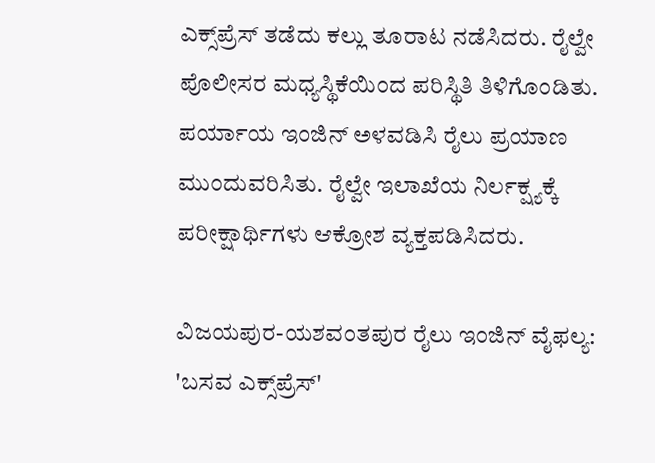ಎಕ್ಸ್‌ಪ್ರೆಸ್ ತಡೆದು ಕಲ್ಲು ತೂರಾಟ ನಡೆಸಿದರು. ರೈಲ್ವೇ ಪೊಲೀಸರ ಮಧ್ಯಸ್ಥಿಕೆಯಿಂದ ಪರಿಸ್ಥಿತಿ ತಿಳಿಗೊಂಡಿತು. ಪರ್ಯಾಯ ಇಂಜಿನ್ ಅಳವಡಿಸಿ ರೈಲು ಪ್ರಯಾಣ ಮುಂದುವರಿಸಿತು. ರೈಲ್ವೇ ಇಲಾಖೆಯ ನಿರ್ಲಕ್ಷ್ಯಕ್ಕೆ ಪರೀಕ್ಷಾರ್ಥಿಗಳು ಆಕ್ರೋಶ ವ್ಯಕ್ತಪಡಿಸಿದರು.

ವಿಜಯಪುರ-ಯಶವಂತಪುರ ರೈಲು ಇಂಜಿನ್ ವೈಫಲ್ಯ: 'ಬಸವ ಎಕ್ಸ್‌ಪ್ರೆಸ್'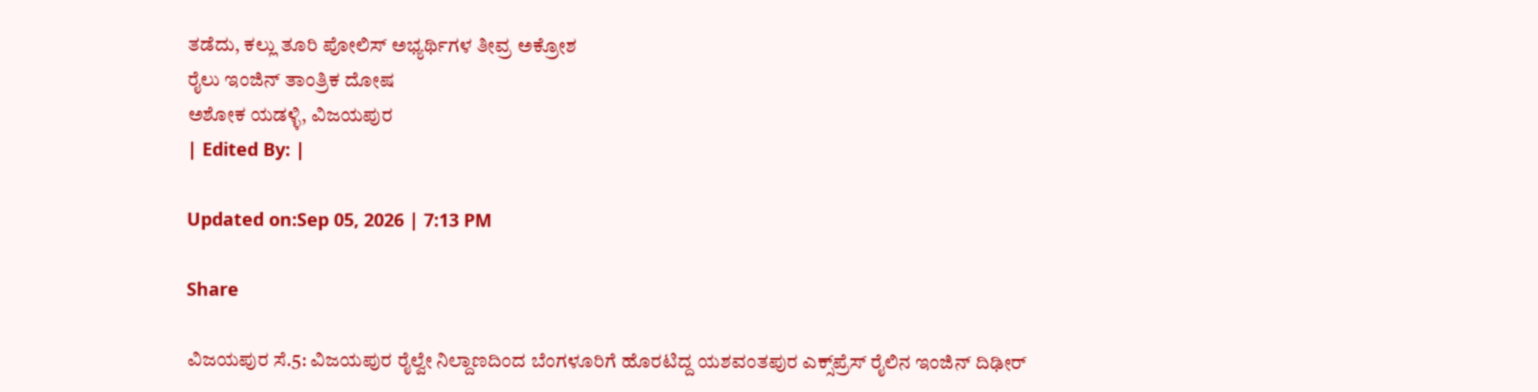ತಡೆದು, ಕಲ್ಲು ತೂರಿ ಪೋಲಿಸ್ ಅಭ್ಯರ್ಥಿಗಳ ತೀವ್ರ ಅಕ್ರೋಶ
ರೈಲು ಇಂಜಿನ್ ತಾಂತ್ರಿಕ ದೋಷ
ಅಶೋಕ ಯಡಳ್ಳಿ, ವಿಜಯಪುರ
| Edited By: |

Updated on:Sep 05, 2026 | 7:13 PM

Share

ವಿಜಯಪುರ ಸೆ.5: ವಿಜಯಪುರ ರೈಲ್ವೇ ನಿಲ್ದಾಣದಿಂದ ಬೆಂಗಳೂರಿಗೆ ಹೊರಟಿದ್ದ ಯಶವಂತಪುರ ಎಕ್ಸ್‌ಪ್ರೆಸ್ ರೈಲಿನ ಇಂಜಿನ್ ದಿಢೀರ್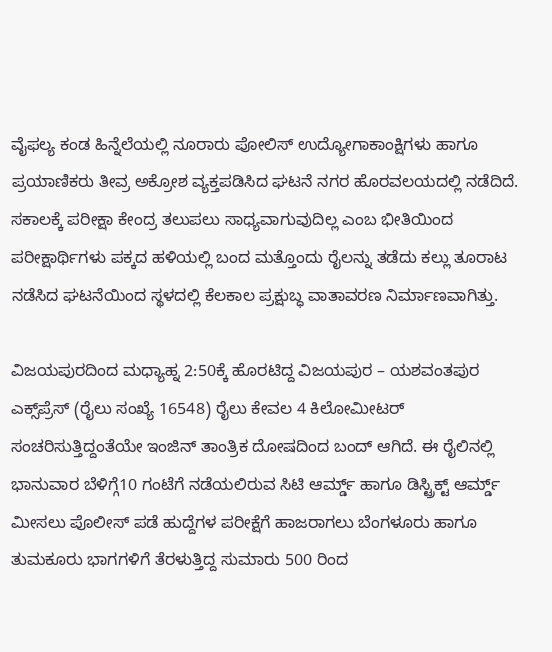ವೈಫಲ್ಯ ಕಂಡ ಹಿನ್ನೆಲೆಯಲ್ಲಿ ನೂರಾರು ಪೋಲಿಸ್ ಉದ್ಯೋಗಾಕಾಂಕ್ಷಿಗಳು ಹಾಗೂ ಪ್ರಯಾಣಿಕರು ತೀವ್ರ ಅಕ್ರೋಶ ವ್ಯಕ್ತಪಡಿಸಿದ ಘಟನೆ ನಗರ ಹೊರವಲಯದಲ್ಲಿ ನಡೆದಿದೆ. ಸಕಾಲಕ್ಕೆ ಪರೀಕ್ಷಾ ಕೇಂದ್ರ ತಲುಪಲು ಸಾಧ್ಯವಾಗುವುದಿಲ್ಲ ಎಂಬ ಭೀತಿಯಿಂದ ಪರೀಕ್ಷಾರ್ಥಿಗಳು ಪಕ್ಕದ ಹಳಿಯಲ್ಲಿ ಬಂದ ಮತ್ತೊಂದು ರೈಲನ್ನು ತಡೆದು ಕಲ್ಲು ತೂರಾಟ ನಡೆಸಿದ ಘಟನೆಯಿಂದ ಸ್ಥಳದಲ್ಲಿ ಕೆಲಕಾಲ ಪ್ರಕ್ಷುಬ್ಧ ವಾತಾವರಣ ನಿರ್ಮಾಣವಾಗಿತ್ತು.

ವಿಜಯಪುರದಿಂದ ಮಧ್ಯಾಹ್ನ 2:50ಕ್ಕೆ ಹೊರಟಿದ್ದ ವಿಜಯಪುರ – ಯಶವಂತಪುರ ಎಕ್ಸ್‌ಪ್ರೆಸ್ (ರೈಲು ಸಂಖ್ಯೆ 16548) ರೈಲು ಕೇವಲ 4 ಕಿಲೋಮೀಟರ್ ಸಂಚರಿಸುತ್ತಿದ್ದಂತೆಯೇ ಇಂಜಿನ್ ತಾಂತ್ರಿಕ ದೋಷದಿಂದ ಬಂದ್ ಆಗಿದೆ. ಈ ರೈಲಿನಲ್ಲಿ ಭಾನುವಾರ ಬೆಳಿಗ್ಗೆ10 ಗಂಟೆಗೆ ನಡೆಯಲಿರುವ ಸಿಟಿ ಆರ್ಮ್ಡ್ ಹಾಗೂ ಡಿಸ್ಟ್ರಿಕ್ಟ್ ಆರ್ಮ್ಡ್ ಮೀಸಲು ಪೊಲೀಸ್ ಪಡೆ ಹುದ್ದೆಗಳ ಪರೀಕ್ಷೆಗೆ ಹಾಜರಾಗಲು ಬೆಂಗಳೂರು ಹಾಗೂ ತುಮಕೂರು ಭಾಗಗಳಿಗೆ ತೆರಳುತ್ತಿದ್ದ ಸುಮಾರು 500 ರಿಂದ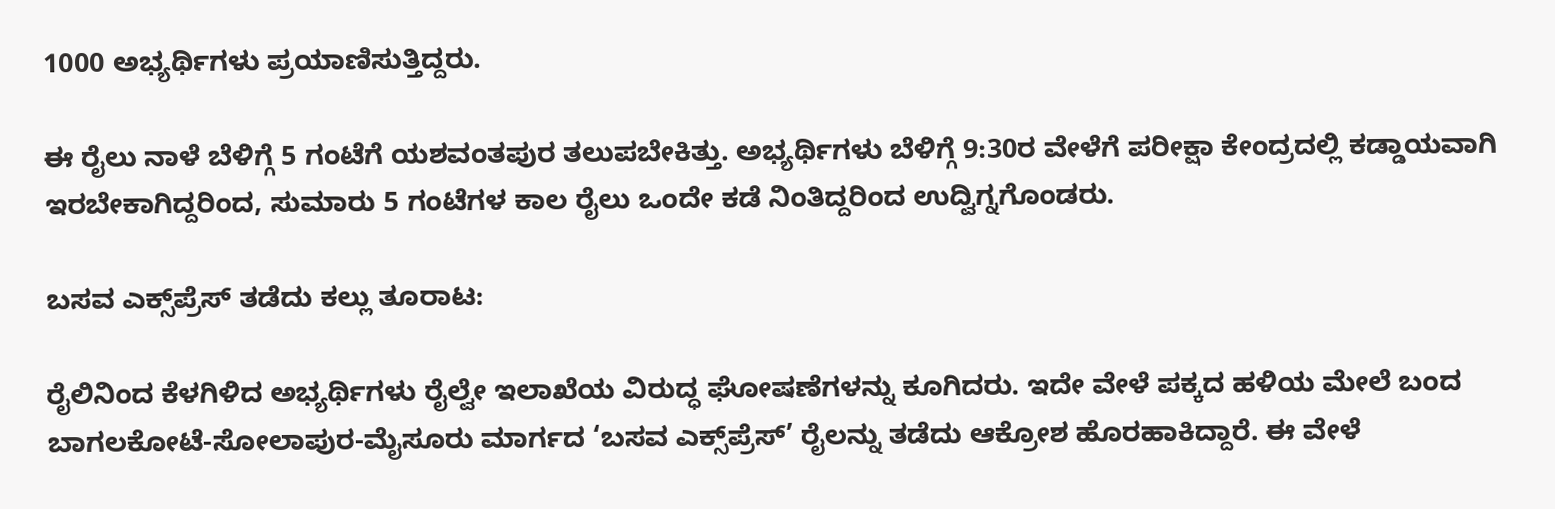1000 ಅಭ್ಯರ್ಥಿಗಳು ಪ್ರಯಾಣಿಸುತ್ತಿದ್ದರು.

ಈ ರೈಲು ನಾಳೆ ಬೆಳಿಗ್ಗೆ 5 ಗಂಟೆಗೆ ಯಶವಂತಪುರ ತಲುಪಬೇಕಿತ್ತು. ಅಭ್ಯರ್ಥಿಗಳು ಬೆಳಿಗ್ಗೆ 9:30ರ ವೇಳೆಗೆ ಪರೀಕ್ಷಾ ಕೇಂದ್ರದಲ್ಲಿ ಕಡ್ಡಾಯವಾಗಿ ಇರಬೇಕಾಗಿದ್ದರಿಂದ, ಸುಮಾರು 5 ಗಂಟೆಗಳ ಕಾಲ ರೈಲು ಒಂದೇ ಕಡೆ ನಿಂತಿದ್ದರಿಂದ ಉದ್ವಿಗ್ನಗೊಂಡರು.

ಬಸವ ಎಕ್ಸ್‌ಪ್ರೆಸ್ ತಡೆದು ಕಲ್ಲು ತೂರಾಟ:

ರೈಲಿನಿಂದ ಕೆಳಗಿಳಿದ ಅಭ್ಯರ್ಥಿಗಳು ರೈಲ್ವೇ ಇಲಾಖೆಯ ವಿರುದ್ಧ ಘೋಷಣೆಗಳನ್ನು ಕೂಗಿದರು. ಇದೇ ವೇಳೆ ಪಕ್ಕದ ಹಳಿಯ ಮೇಲೆ ಬಂದ ಬಾಗಲಕೋಟೆ-ಸೋಲಾಪುರ-ಮೈಸೂರು ಮಾರ್ಗದ ‘ಬಸವ ಎಕ್ಸ್‌ಪ್ರೆಸ್’ ರೈಲನ್ನು ತಡೆದು ಆಕ್ರೋಶ ಹೊರಹಾಕಿದ್ದಾರೆ. ಈ ವೇಳೆ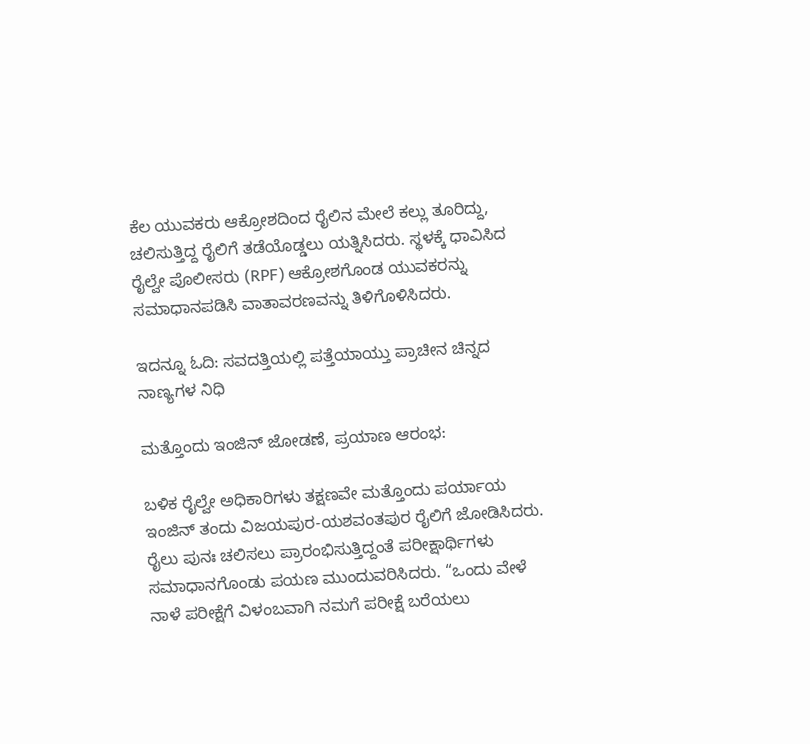ಕೆಲ ಯುವಕರು ಆಕ್ರೋಶದಿಂದ ರೈಲಿನ ಮೇಲೆ ಕಲ್ಲು ತೂರಿದ್ದು, ಚಲಿಸುತ್ತಿದ್ದ ರೈಲಿಗೆ ತಡೆಯೊಡ್ಡಲು ಯತ್ನಿಸಿದರು. ಸ್ಥಳಕ್ಕೆ ಧಾವಿಸಿದ ರೈಲ್ವೇ ಪೊಲೀಸರು (RPF) ಆಕ್ರೋಶಗೊಂಡ ಯುವಕರನ್ನು ಸಮಾಧಾನಪಡಿಸಿ ವಾತಾವರಣವನ್ನು ತಿಳಿಗೊಳಿಸಿದರು.

ಇದನ್ನೂ ಓದಿ: ಸವದತ್ತಿಯಲ್ಲಿ ಪತ್ತೆಯಾಯ್ತು ಪ್ರಾಚೀನ ಚಿನ್ನದ ನಾಣ್ಯಗಳ ನಿಧಿ

ಮತ್ತೊಂದು ಇಂಜಿನ್ ಜೋಡಣೆ, ಪ್ರಯಾಣ ಆರಂಭ:

ಬಳಿಕ ರೈಲ್ವೇ ಅಧಿಕಾರಿಗಳು ತಕ್ಷಣವೇ ಮತ್ತೊಂದು ಪರ್ಯಾಯ ಇಂಜಿನ್ ತಂದು ವಿಜಯಪುರ-ಯಶವಂತಪುರ ರೈಲಿಗೆ ಜೋಡಿಸಿದರು. ರೈಲು ಪುನಃ ಚಲಿಸಲು ಪ್ರಾರಂಭಿಸುತ್ತಿದ್ದಂತೆ ಪರೀಕ್ಷಾರ್ಥಿಗಳು ಸಮಾಧಾನಗೊಂಡು ಪಯಣ ಮುಂದುವರಿಸಿದರು. “ಒಂದು ವೇಳೆ ನಾಳೆ ಪರೀಕ್ಷೆಗೆ ವಿಳಂಬವಾಗಿ ನಮಗೆ ಪರೀಕ್ಷೆ ಬರೆಯಲು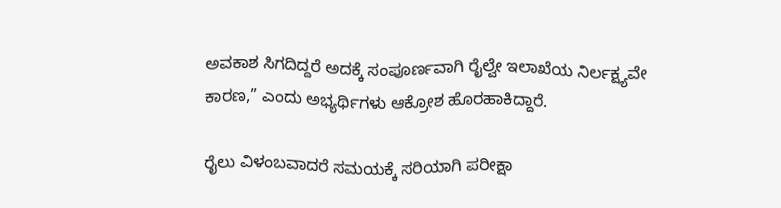ಅವಕಾಶ ಸಿಗದಿದ್ದರೆ ಅದಕ್ಕೆ ಸಂಪೂರ್ಣವಾಗಿ ರೈಲ್ವೇ ಇಲಾಖೆಯ ನಿರ್ಲಕ್ಷ್ಯವೇ ಕಾರಣ,” ಎಂದು ಅಭ್ಯರ್ಥಿಗಳು ಆಕ್ರೋಶ ಹೊರಹಾಕಿದ್ದಾರೆ.

ರೈಲು ವಿಳಂಬವಾದರೆ ಸಮಯಕ್ಕೆ ಸರಿಯಾಗಿ ಪರೀಕ್ಷಾ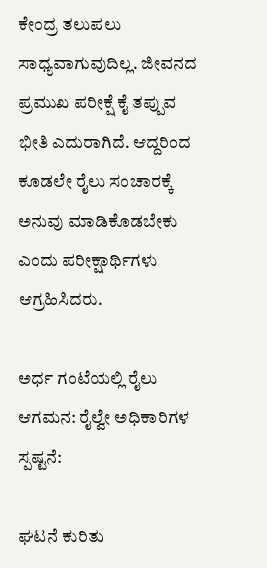ಕೇಂದ್ರ ತಲುಪಲು ಸಾಧ್ಯವಾಗುವುದಿಲ್ಲ. ಜೀವನದ ಪ್ರಮುಖ ಪರೀಕ್ಷೆ ಕೈ ತಪ್ಪುವ ಭೀತಿ ಎದುರಾಗಿದೆ. ಆದ್ದರಿಂದ ಕೂಡಲೇ ರೈಲು ಸಂಚಾರಕ್ಕೆ ಅನುವು ಮಾಡಿಕೊಡಬೇಕು ಎಂದು ಪರೀಕ್ಷಾರ್ಥಿಗಳು ಆಗ್ರಹಿಸಿದರು.

ಅರ್ಧ ಗಂಟೆಯಲ್ಲಿ ರೈಲು ಆಗಮನ: ರೈಲ್ವೇ ಅಧಿಕಾರಿಗಳ ಸ್ಪಷ್ಟನೆ:

ಘಟನೆ ಕುರಿತು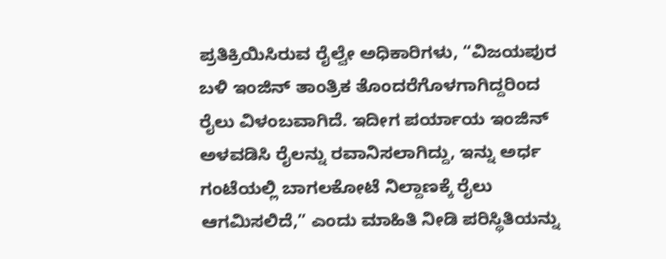ಪ್ರತಿಕ್ರಿಯಿಸಿರುವ ರೈಲ್ವೇ ಅಧಿಕಾರಿಗಳು, “ವಿಜಯಪುರ ಬಳಿ ಇಂಜಿನ್ ತಾಂತ್ರಿಕ ತೊಂದರೆಗೊಳಗಾಗಿದ್ದರಿಂದ ರೈಲು ವಿಳಂಬವಾಗಿದೆ. ಇದೀಗ ಪರ್ಯಾಯ ಇಂಜಿನ್ ಅಳವಡಿಸಿ ರೈಲನ್ನು ರವಾನಿಸಲಾಗಿದ್ದು, ಇನ್ನು ಅರ್ಧ ಗಂಟೆಯಲ್ಲಿ ಬಾಗಲಕೋಟೆ ನಿಲ್ದಾಣಕ್ಕೆ ರೈಲು ಆಗಮಿಸಲಿದೆ,” ಎಂದು ಮಾಹಿತಿ ನೀಡಿ ಪರಿಸ್ಥಿತಿಯನ್ನು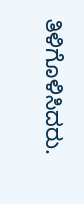ತಿಳಿಗೊಳಿಸಿದರು.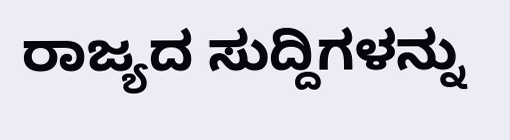ರಾಜ್ಯದ ಸುದ್ದಿಗಳನ್ನು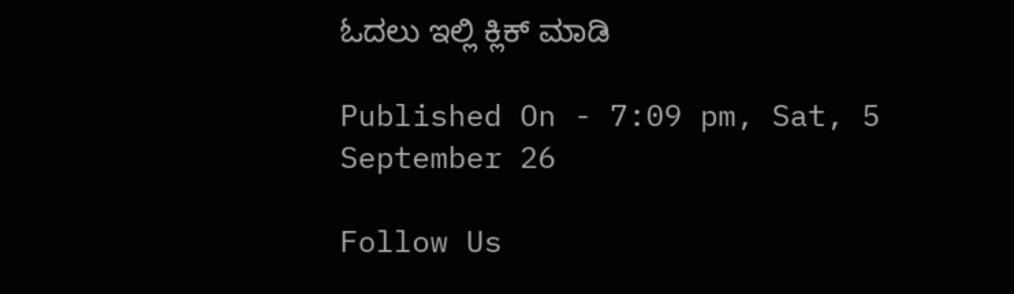ಓದಲು ಇಲ್ಲಿ ಕ್ಲಿಕ್ ಮಾಡಿ

Published On - 7:09 pm, Sat, 5 September 26

Follow Us